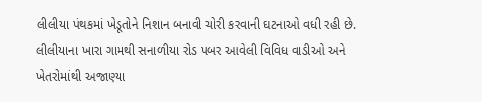લીલીયા પંથકમાં ખેડૂતોને નિશાન બનાવી ચોરી કરવાની ઘટનાઓ વધી રહી છે. લીલીયાના ખારા ગામથી સનાળીયા રોડ પબર આવેલી વિવિધ વાડીઓ અને ખેતરોમાંથી અજાણ્યા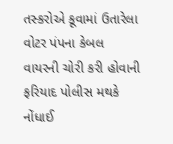તસ્કરોએ કૂવામાં ઉતારેલા વોટર પંપના કેબલ વાયરની ચોરી કરી હોવાની ફરિયાદ પોલીસ મથકે નોંધાઈ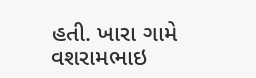હતી. ખારા ગામે વશરામભાઇ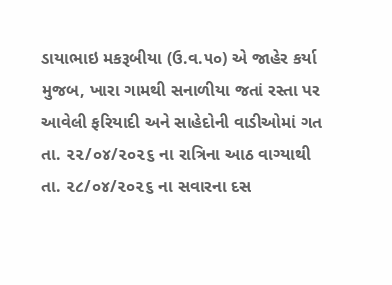ડાયાભાઇ મકરૂબીયા (ઉ.વ.૫૦) એ જાહેર કર્યા મુજબ, ખારા ગામથી સનાળીયા જતાં રસ્તા પર આવેલી ફરિયાદી અને સાહેદોની વાડીઓમાં ગત તા. ૨૨/૦૪/૨૦૨૬ ના રાત્રિના આઠ વાગ્યાથી તા. ૨૮/૦૪/૨૦૨૬ ના સવારના દસ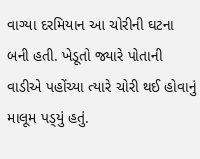વાગ્યા દરમિયાન આ ચોરીની ઘટના બની હતી. ખેડૂતો જ્યારે પોતાની વાડીએ પહોંચ્યા ત્યારે ચોરી થઈ હોવાનું માલૂમ પડ્‌યું હતું.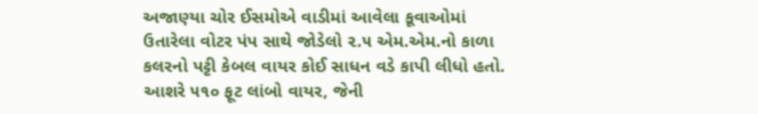અજાણ્યા ચોર ઈસમોએ વાડીમાં આવેલા કૂવાઓમાં ઉતારેલા વોટર પંપ સાથે જોડેલો ૨.૫ એમ.એમ.નો કાળા કલરનો પટ્ટી કેબલ વાયર કોઈ સાધન વડે કાપી લીધો હતો. આશરે ૫૧૦ ફૂટ લાંબો વાયર, જેની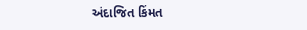અંદાજિત કિંમત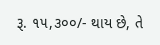રૂ. ૧૫,૩૦૦/- થાય છે, તે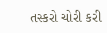તસ્કરો ચોરી કરી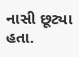નાસી છૂટ્યા હતા.